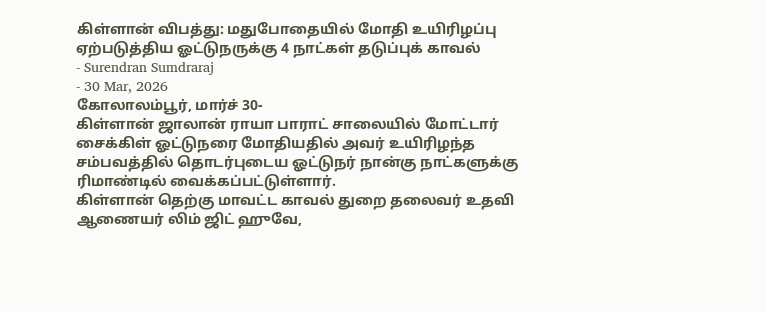கிள்ளான் விபத்து: மதுபோதையில் மோதி உயிரிழப்பு ஏற்படுத்திய ஓட்டுநருக்கு 4 நாட்கள் தடுப்புக் காவல்
- Surendran Sumdraraj
- 30 Mar, 2026
கோலாலம்பூர், மார்ச் 30-
கிள்ளான் ஜாலான் ராயா பாராட் சாலையில் மோட்டார் சைக்கிள் ஓட்டுநரை மோதியதில் அவர் உயிரிழந்த சம்பவத்தில் தொடர்புடைய ஓட்டுநர் நான்கு நாட்களுக்கு ரிமாண்டில் வைக்கப்பட்டுள்ளார்.
கிள்ளான் தெற்கு மாவட்ட காவல் துறை தலைவர் உதவி ஆணையர் லிம் ஜிட் ஹுவே,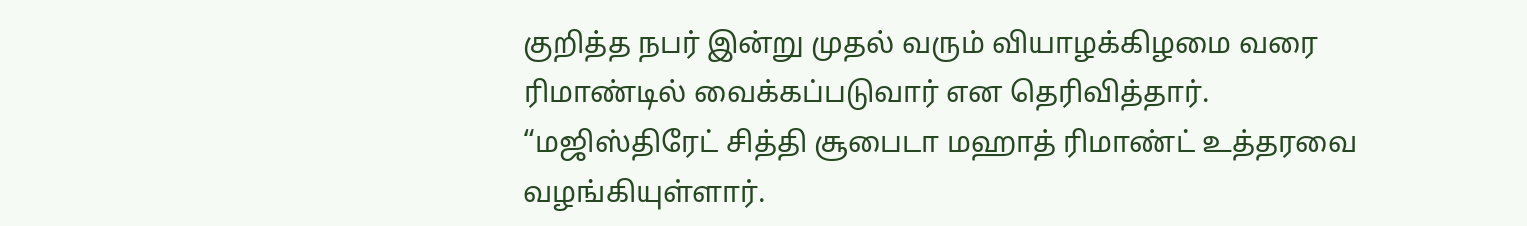குறித்த நபர் இன்று முதல் வரும் வியாழக்கிழமை வரை ரிமாண்டில் வைக்கப்படுவார் என தெரிவித்தார்.
“மஜிஸ்திரேட் சித்தி சூபைடா மஹாத் ரிமாண்ட் உத்தரவை வழங்கியுள்ளார்.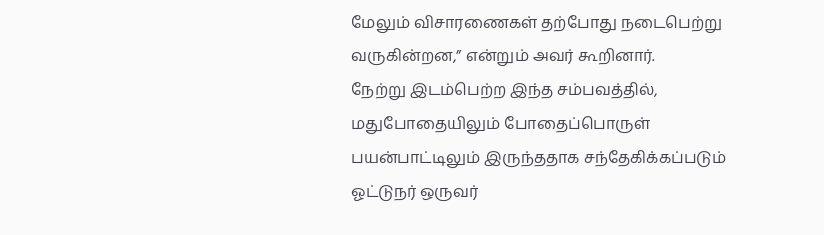மேலும் விசாரணைகள் தற்போது நடைபெற்று வருகின்றன,” என்றும் அவர் கூறினார்.
நேற்று இடம்பெற்ற இந்த சம்பவத்தில், மதுபோதையிலும் போதைப்பொருள் பயன்பாட்டிலும் இருந்ததாக சந்தேகிக்கப்படும் ஓட்டுநர் ஒருவர்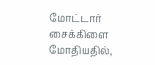மோட்டார் சைக்கிளை மோதியதில்,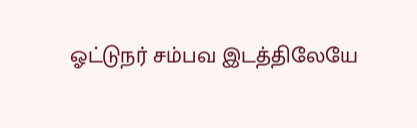ஓட்டுநர் சம்பவ இடத்திலேயே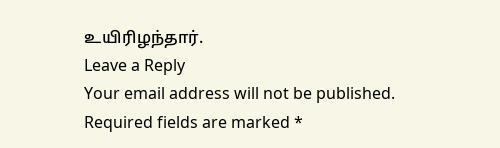உயிரிழந்தார்.
Leave a Reply
Your email address will not be published. Required fields are marked *